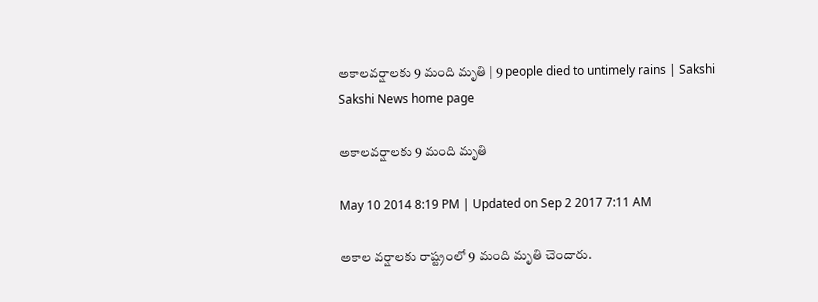అకాలవర్షాలకు 9 మంది మృతి | 9 people died to untimely rains | Sakshi
Sakshi News home page

అకాలవర్షాలకు 9 మంది మృతి

May 10 2014 8:19 PM | Updated on Sep 2 2017 7:11 AM

అకాల వర్షాలకు రాష్ట్రంలో 9 మంది మృతి చెందారు.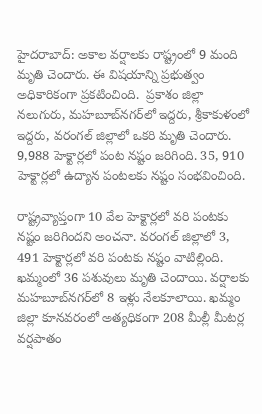హైదరాబాద్: అకాల వర్షాలకు రాష్ట్రంలో 9 మంది మృతి చెందారు. ఈ విషయాన్ని ప్రభుత్వం అధికారికంగా ప్రకటించింది.  ప్రకాశం జిల్లా నలుగురు, మహబూబ్‌నగర్‌లో ఇద్దరు, శ్రీకాకుళంలో ఇద్దరు, వరంగల్‌ జిల్లాలో ఒకరి మృతి చెందారు. 9,988 హెక్టార్లలో పంట నష్టం జరిగింది. 35, 910 హెక్టార్లలో ఉద్యాన పంటలకు నష్టం సంభవించింది.

రాష్ట్రవ్యాప్తంగా 10 వేల హెక్టార్లలో వరి పంటకు నష్టం జరిగిందని అంచనా. వరంగల్‌ జిల్లాలో 3, 491 హెక్టార్లలో వరి పంటకు నష్టం వాటిల్లింది.  ఖమ్మంలో 36 పశువులు మృతి చెందాయి. వర్షాలకు మహబూబ్‌నగర్‌లో 8 ఇళ్లు నేలకూలాయి. ఖమ్మం జిల్లా కూనవరంలో అత్యధికంగా 208 మీల్లీ మీటర్ల వర్షపాతం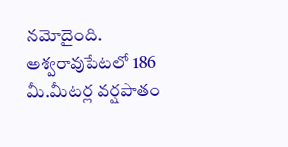నమోదైంది. అశ్వరావుపేటలో 186 మీ.మీటర్ల వర్షపాతం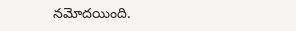నమోదయింది.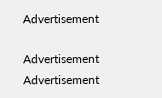Advertisement

Advertisement
Advertisement